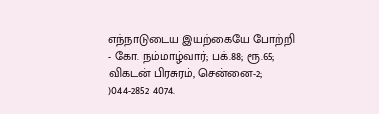எந்நாடுடைய இயற்கையே போற்றி - கோ. நம்மாழ்வார்; பக்.88; ரூ.65; விகடன் பிரசுரம், சென்னை-2; )044-2852 4074.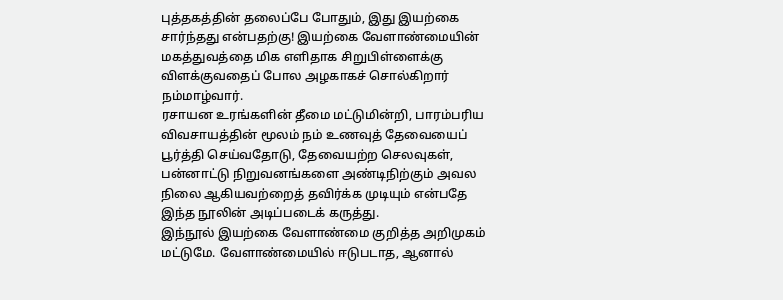புத்தகத்தின் தலைப்பே போதும், இது இயற்கை சார்ந்தது என்பதற்கு! இயற்கை வேளாண்மையின் மகத்துவத்தை மிக எளிதாக சிறுபிள்ளைக்கு விளக்குவதைப் போல அழகாகச் சொல்கிறார் நம்மாழ்வார்.
ரசாயன உரங்களின் தீமை மட்டுமின்றி, பாரம்பரிய விவசாயத்தின் மூலம் நம் உணவுத் தேவையைப் பூர்த்தி செய்வதோடு, தேவையற்ற செலவுகள், பன்னாட்டு நிறுவனங்களை அண்டிநிற்கும் அவல நிலை ஆகியவற்றைத் தவிர்க்க முடியும் என்பதே இந்த நூலின் அடிப்படைக் கருத்து.
இந்நூல் இயற்கை வேளாண்மை குறித்த அறிமுகம் மட்டுமே. வேளாண்மையில் ஈடுபடாத, ஆனால்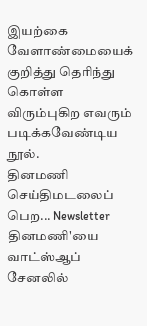இயற்கை வேளாண்மையைக் குறித்து தெரிந்து கொள்ள விரும்புகிற எவரும் படிக்கவேண்டிய நூல்.
தினமணி செய்திமடலைப் பெற... Newsletter
தினமணி'யை வாட்ஸ்ஆப் சேனலில்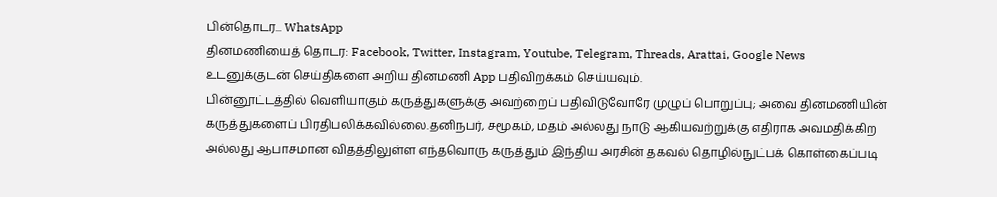பின்தொடர... WhatsApp
தினமணியைத் தொடர: Facebook, Twitter, Instagram, Youtube, Telegram, Threads, Arattai, Google News
உடனுக்குடன் செய்திகளை அறிய தினமணி App பதிவிறக்கம் செய்யவும்.
பின்னூட்டத்தில் வெளியாகும் கருத்துகளுக்கு அவற்றைப் பதிவிடுவோரே முழுப் பொறுப்பு; அவை தினமணியின் கருத்துகளைப் பிரதிபலிக்கவில்லை.தனிநபர், சமூகம், மதம் அல்லது நாடு ஆகியவற்றுக்கு எதிராக அவமதிக்கிற அல்லது ஆபாசமான விதத்திலுள்ள எந்தவொரு கருத்தும் இந்திய அரசின் தகவல் தொழில்நுட்பக் கொள்கைப்படி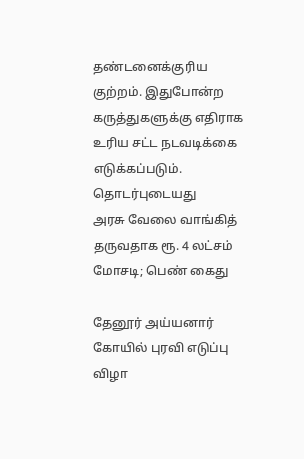தண்டனைக்குரிய குற்றம். இதுபோன்ற கருத்துகளுக்கு எதிராக உரிய சட்ட நடவடிக்கை எடுக்கப்படும்.
தொடர்புடையது
அரசு வேலை வாங்கித் தருவதாக ரூ. 4 லட்சம் மோசடி; பெண் கைது

தேனூர் அய்யனார் கோயில் புரவி எடுப்பு விழா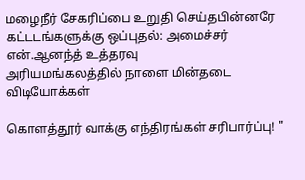மழைநீர் சேகரிப்பை உறுதி செய்தபின்னரே கட்டடங்களுக்கு ஒப்புதல்: அமைச்சர் என்.ஆனந்த் உத்தரவு
அரியமங்கலத்தில் நாளை மின்தடை
விடியோக்கள்

கொளத்தூர் வாக்கு எந்திரங்கள் சரிபார்ப்பு! "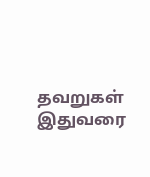தவறுகள் இதுவரை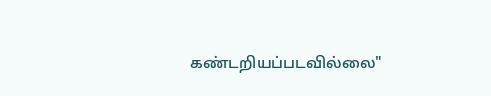கண்டறியப்படவில்லை"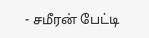- சமீரன் பேட்டி